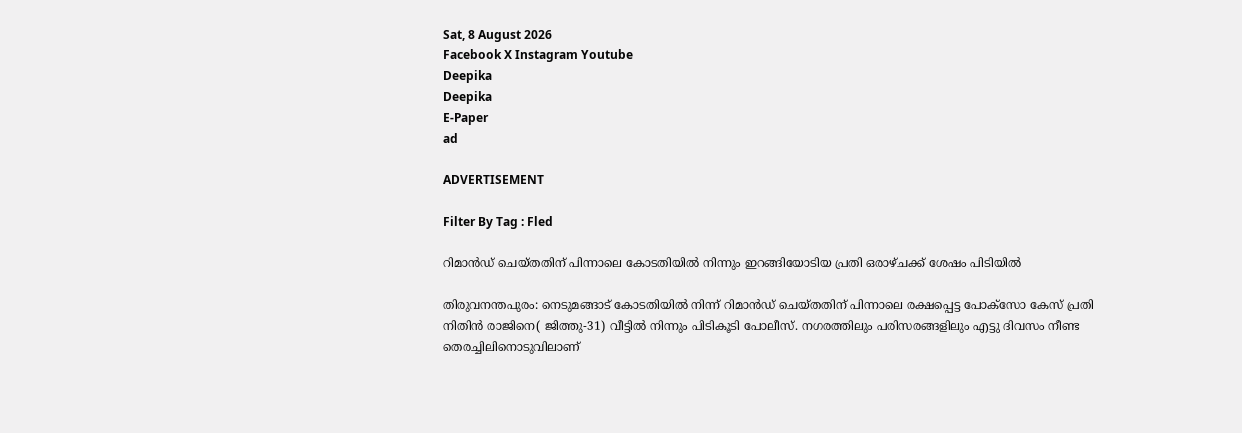Sat, 8 August 2026
Facebook X Instagram Youtube
Deepika
Deepika
E-Paper
ad

ADVERTISEMENT

Filter By Tag : Fled

റിമാൻഡ് ചെയ്തതിന് പിന്നാലെ കോടതിയിൽ നിന്നും ഇറങ്ങിയോടിയ പ്രതി ഒരാഴ്ചക്ക് ശേഷം പിടിയിൽ

തിരുവനന്തപുരം: നെടുമങ്ങാട് കോടതിയിൽ നിന്ന് റിമാൻഡ് ചെയ്തതിന് പിന്നാലെ രക്ഷപ്പെട്ട പോക്സോ കേസ് പ്രതി നിതിൻ രാജിനെ( ജിത്തു-31) വീട്ടിൽ നിന്നും പിടികൂടി പോലീസ്. നഗരത്തിലും പരിസരങ്ങളിലും എട്ടു ദിവസം നീണ്ട തെരച്ചിലിനൊടുവിലാണ്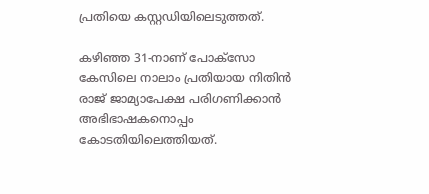പ്രതിയെ കസ്റ്റഡിയിലെടുത്തത്.

കഴിഞ്ഞ 31-നാണ് പോക്സോ കേസിലെ നാലാം പ്രതിയായ നിതിൻ രാജ് ജാമ്യാപേക്ഷ പരിഗണിക്കാൻ അഭിഭാഷകനൊപ്പം കോടതിയിലെത്തിയത്.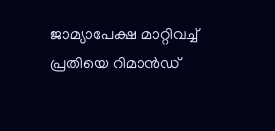ജാമ്യാപേക്ഷ മാറ്റിവച്ച് പ്രതിയെ റിമാൻഡ്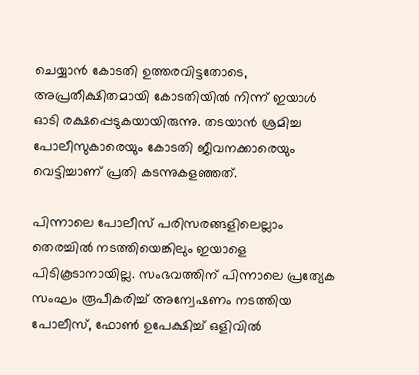ചെയ്യാൻ കോടതി ഉത്തരവിട്ടതോടെ, അപ്രതീക്ഷിതമായി കോടതിയിൽ നിന്ന് ഇയാൾ ഓടി രക്ഷപ്പെടുകയായിരുന്നു. തടയാൻ ശ്രമിച്ച പോലീസുകാരെയും കോടതി ജീവനക്കാരെയും വെട്ടിച്ചാണ് പ്രതി കടന്നുകളഞ്ഞത്.

പിന്നാലെ പോലീസ് പരിസരങ്ങളിലെല്ലാം തെരച്ചിൽ നടത്തിയെങ്കിലും ഇയാളെ പിടികൂടാനായില്ല. സംഭവത്തിന് പിന്നാലെ പ്രത്യേക സംഘം രൂപീകരിച്ച് അന്വേഷണം നടത്തിയ പോലീസ്, ഫോൺ ഉപേക്ഷിച്ച് ഒളിവിൽ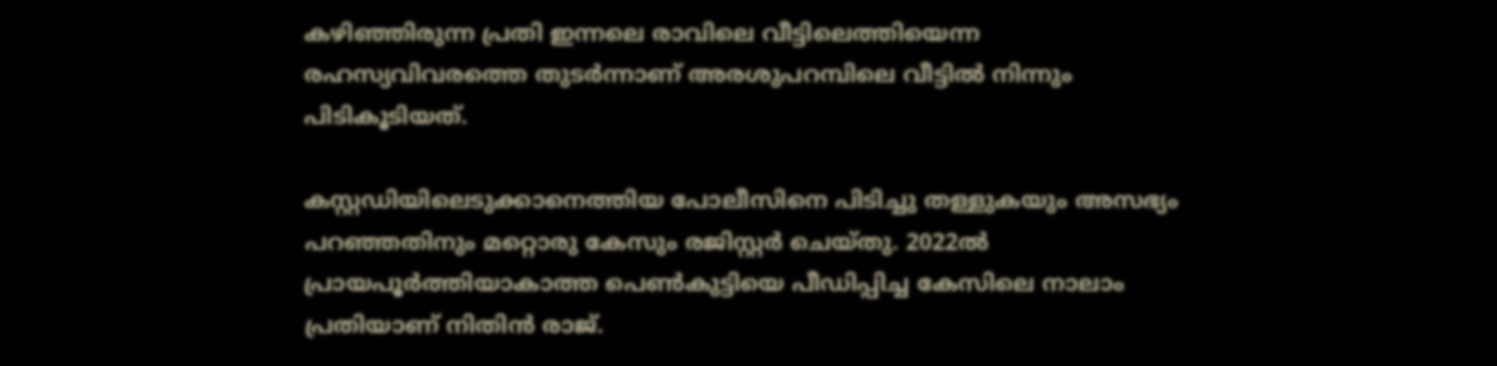കഴിഞ്ഞിരുന്ന പ്രതി ഇന്നലെ രാവിലെ വീട്ടിലെത്തിയെന്ന രഹസ്യവിവരത്തെ തുടർന്നാണ് അരശുപറമ്പിലെ വീട്ടിൽ നിന്നും പിടികൂടിയത്.

കസ്റ്റഡിയിലെടുക്കാനെത്തിയ പോലീസിനെ പിടിച്ചു തള്ളുകയും അസഭ്യം പറഞ്ഞതിനും മറ്റൊരു കേസും രജിസ്റ്റർ ചെയ്തു. 2022ൽ പ്രായപൂർത്തിയാകാത്ത പെൺകുട്ടിയെ പീഡിപ്പിച്ച കേസിലെ നാലാം പ്രതിയാണ് നിതിൻ രാജ്.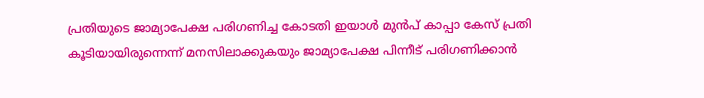പ്രതിയുടെ ജാമ്യാപേക്ഷ പരിഗണിച്ച കോടതി ഇയാൾ മുൻപ് കാപ്പാ കേസ് പ്രതി കൂടിയായിരുന്നെന്ന് മനസിലാക്കുകയും ജാമ്യാപേക്ഷ പിന്നീട് പരിഗണിക്കാൻ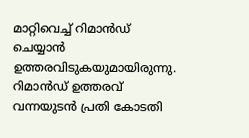മാറ്റിവെച്ച് റിമാൻഡ് ചെയ്യാൻ ഉത്തരവിടുകയുമായിരുന്നു. റിമാൻഡ് ഉത്തരവ് വന്നയുടൻ പ്രതി കോടതി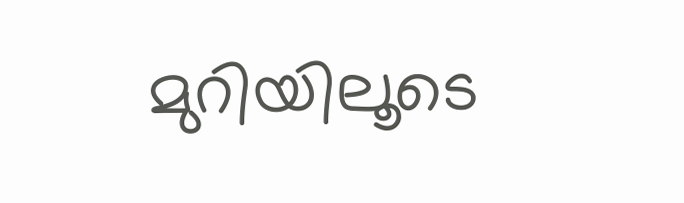മുറിയിലൂടെ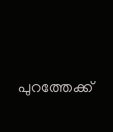പുറത്തേക്ക്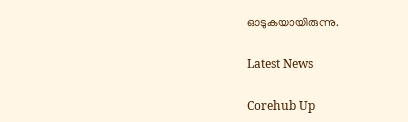ഓടുകയായിരുന്നു.

Latest News

Corehub Up